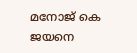മനോജ് കെ ജയനെ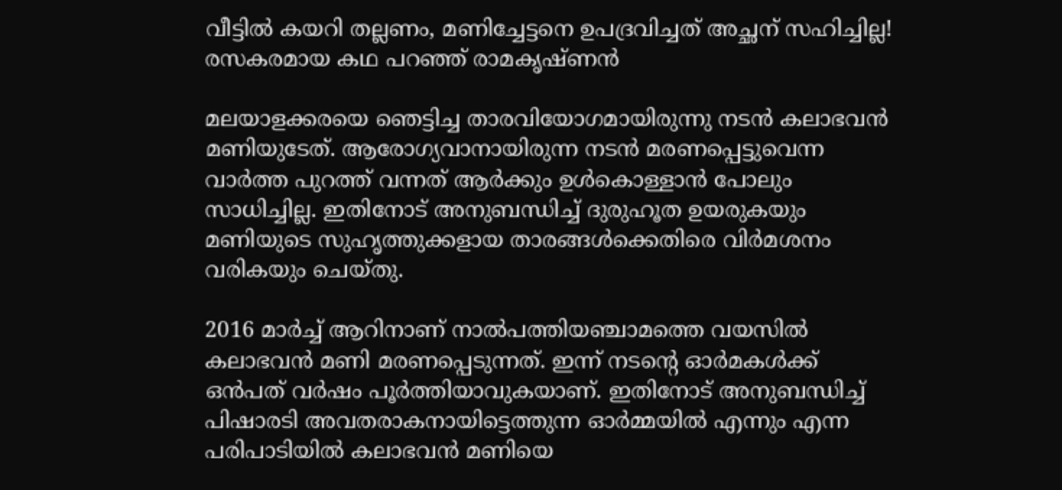വീട്ടില്‍ കയറി തല്ലണം, മണിച്ചേട്ടനെ ഉപദ്രവിച്ചത് അച്ഛന് സഹിച്ചില്ല! രസകരമായ കഥ പറഞ്ഞ് രാമകൃഷ്ണൻ

മലയാളക്കരയെ ഞെട്ടിച്ച താരവിയോഗമായിരുന്നു നടന്‍ കലാഭവന്‍ മണിയുടേത്. ആരോഗ്യവാനായിരുന്ന നടന്‍ മരണപ്പെട്ടുവെന്ന വാര്‍ത്ത പുറത്ത് വന്നത് ആര്‍ക്കും ഉള്‍കൊള്ളാന്‍ പോലും സാധിച്ചില്ല. ഇതിനോട് അനുബന്ധിച്ച് ദുരുഹൂത ഉയരുകയും മണിയുടെ സുഹൃത്തുക്കളായ താരങ്ങള്‍ക്കെതിരെ വിര്‍മശനം വരികയും ചെയ്തു.

2016 മാര്‍ച്ച് ആറിനാണ് നാല്‍പത്തിയഞ്ചാമത്തെ വയസില്‍ കലാഭവന്‍ മണി മരണപ്പെടുന്നത്. ഇന്ന് നടന്റെ ഓര്‍മകള്‍ക്ക് ഒന്‍പത് വര്‍ഷം പൂര്‍ത്തിയാവുകയാണ്. ഇതിനോട് അനുബന്ധിച്ച് പിഷാരടി അവതരാകനായിട്ടെത്തുന്ന ഓര്‍മ്മയില്‍ എന്നും എന്ന പരിപാടിയില്‍ കലാഭവന്‍ മണിയെ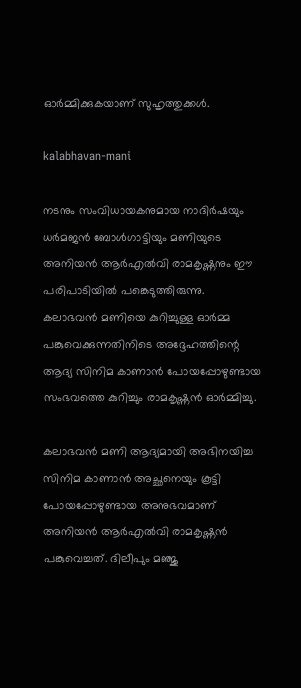ഓര്‍മ്മിക്കുകയാണ് സുഹൃത്തുക്കള്‍.

kalabhavan-mani

നടനും സംവിധായകനുമായ നാദിര്‍ഷയും ധര്‍മജന്‍ ബോള്‍ഗാട്ടിയും മണിയുടെ അനിയന്‍ ആര്‍എല്‍വി രാമകൃഷ്ണനും ഈ പരിപാടിയില്‍ പങ്കെടുത്തിരുന്നു. കലാഭവന്‍ മണിയെ കുറിച്ചുള്ള ഓര്‍മ്മ പങ്കുവെക്കുന്നതിനിടെ അദ്ദേഹത്തിന്റെ ആദ്യ സിനിമ കാണാന്‍ പോയപ്പോഴുണ്ടായ സംഭവത്തെ കുറിച്ചും രാമകൃഷ്ണന്‍ ഓര്‍മ്മിച്ചു.

കലാഭവന്‍ മണി ആദ്യമായി അഭിനയിച്ച സിനിമ കാണാന്‍ അച്ഛനെയും കൂട്ടി പോയപ്പോഴുണ്ടായ അനുഭവമാണ് അനിയന്‍ ആര്‍എല്‍വി രാമകൃഷ്ണന്‍ പങ്കുവെച്ചത്. ദിലീപും മഞ്ജു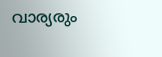വാര്യരും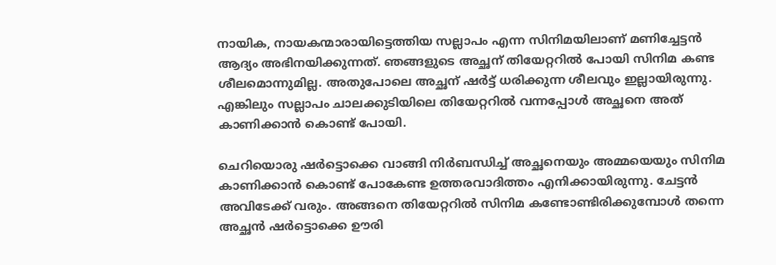നായിക, നായകന്മാരായിട്ടെത്തിയ സല്ലാപം എന്ന സിനിമയിലാണ് മണിച്ചേട്ടന്‍ ആദ്യം അഭിനയിക്കുന്നത്. ഞങ്ങളുടെ അച്ഛന് തിയേറ്ററില്‍ പോയി സിനിമ കണ്ട ശീലമൊന്നുമില്ല. അതുപോലെ അച്ഛന് ഷര്‍ട്ട് ധരിക്കുന്ന ശീലവും ഇല്ലായിരുന്നു. എങ്കിലും സല്ലാപം ചാലക്കുടിയിലെ തിയേറ്ററില്‍ വന്നപ്പോള്‍ അച്ഛനെ അത് കാണിക്കാന്‍ കൊണ്ട് പോയി.

ചെറിയൊരു ഷര്‍ട്ടൊക്കെ വാങ്ങി നിര്‍ബന്ധിച്ച് അച്ഛനെയും അമ്മയെയും സിനിമ കാണിക്കാന്‍ കൊണ്ട് പോകേണ്ട ഉത്തരവാദിത്തം എനിക്കായിരുന്നു. ചേട്ടന്‍ അവിടേക്ക് വരും. അങ്ങനെ തിയേറ്ററില്‍ സിനിമ കണ്ടോണ്ടിരിക്കുമ്പോള്‍ തന്നെ അച്ഛന്‍ ഷര്‍ട്ടൊക്കെ ഊരി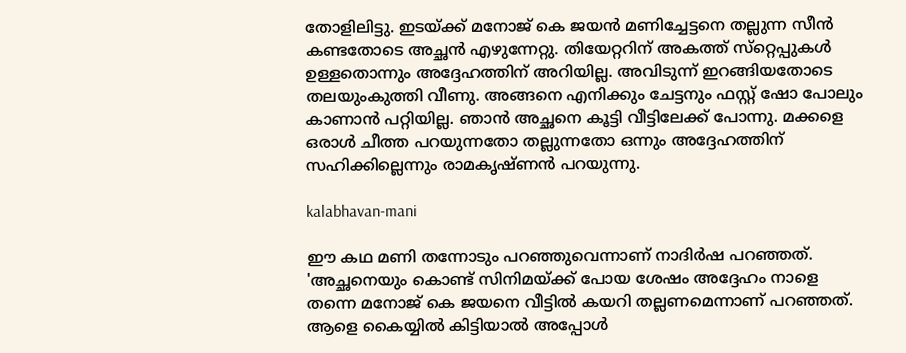തോളിലിട്ടു. ഇടയ്ക്ക് മനോജ് കെ ജയന്‍ മണിച്ചേട്ടനെ തല്ലുന്ന സീന്‍ കണ്ടതോടെ അച്ഛന്‍ എഴുന്നേറ്റു. തിയേറ്ററിന് അകത്ത് സ്‌റ്റെപ്പുകള്‍ ഉള്ളതൊന്നും അദ്ദേഹത്തിന് അറിയില്ല. അവിടുന്ന് ഇറങ്ങിയതോടെ തലയുംകുത്തി വീണു. അങ്ങനെ എനിക്കും ചേട്ടനും ഫസ്റ്റ് ഷോ പോലും കാണാന്‍ പറ്റിയില്ല. ഞാന്‍ അച്ഛനെ കൂട്ടി വീട്ടിലേക്ക് പോന്നു. മക്കളെ ഒരാള്‍ ചീത്ത പറയുന്നതോ തല്ലുന്നതോ ഒന്നും അദ്ദേഹത്തിന് സഹിക്കില്ലെന്നും രാമകൃഷ്ണന്‍ പറയുന്നു.

kalabhavan-mani

ഈ കഥ മണി തന്നോടും പറഞ്ഞുവെന്നാണ് നാദിര്‍ഷ പറഞ്ഞത്. 'അച്ഛനെയും കൊണ്ട് സിനിമയ്ക്ക് പോയ ശേഷം അദ്ദേഹം നാളെ തന്നെ മനോജ് കെ ജയനെ വീട്ടില്‍ കയറി തല്ലണമെന്നാണ് പറഞ്ഞത്. ആളെ കൈയ്യില്‍ കിട്ടിയാല്‍ അപ്പോള്‍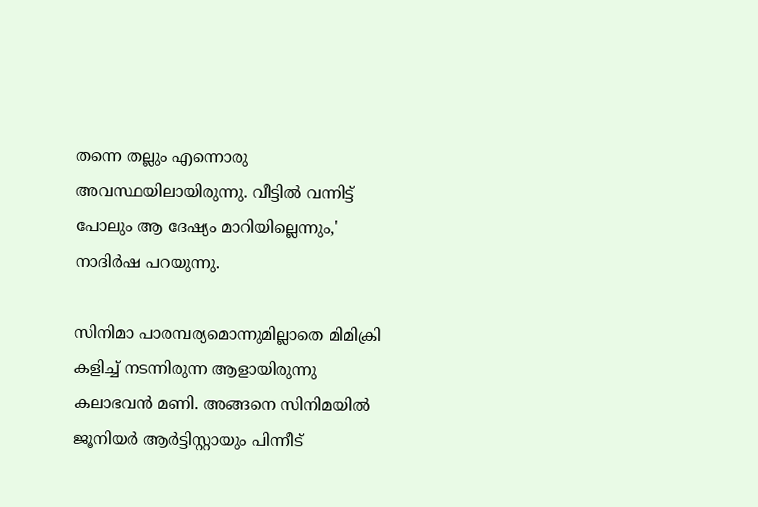തന്നെ തല്ലും എന്നൊരു അവസ്ഥയിലായിരുന്നു. വീട്ടില്‍ വന്നിട്ട് പോലും ആ ദേഷ്യം മാറിയില്ലെന്നും,' നാദിര്‍ഷ പറയുന്നു.

സിനിമാ പാരമ്പര്യമൊന്നുമില്ലാതെ മിമിക്രി കളിച്ച് നടന്നിരുന്ന ആളായിരുന്നു കലാഭവന്‍ മണി. അങ്ങനെ സിനിമയില്‍ ജൂനിയര്‍ ആര്‍ട്ടിസ്റ്റായും പിന്നീട്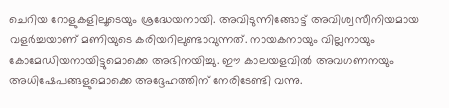ചെറിയ റോളുകളിലൂടെയും ശ്രദ്ധേയനായി. അവിടുന്നിങ്ങോട്ട് അവിശ്വസീനിയമായ വളര്‍ച്ചയാണ് മണിയുടെ കരിയറിലുണ്ടാവുന്നത്. നായകനായും വില്ലനായും കോമേഡിയനായിട്ടുമൊക്കെ അഭിനയിച്ചു. ഈ കാലയളവില്‍ അവഗണനയും അധിഷേപങ്ങളുമൊക്കെ അദ്ദേഹത്തിന് നേരിടേണ്ടി വന്നു.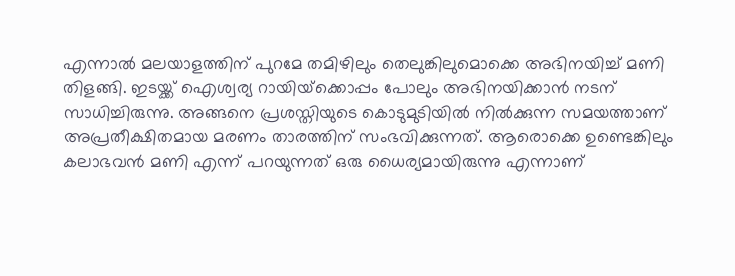എന്നാല്‍ മലയാളത്തിന് പുറമേ തമിഴിലും തെലുങ്കിലുമൊക്കെ അഭിനയിച്ച് മണി തിളങ്ങി. ഇടയ്ക്ക് ഐശ്വര്യ റായിയ്‌ക്കൊപ്പം പോലും അഭിനയിക്കാന്‍ നടന് സാധിച്ചിരുന്നു. അങ്ങനെ പ്രശസ്തിയുടെ കൊടുമുടിയില്‍ നില്‍ക്കുന്ന സമയത്താണ് അപ്രതീക്ഷിതമായ മരണം താരത്തിന് സംഭവിക്കുന്നത്. ആരൊക്കെ ഉണ്ടെങ്കിലും കലാഭവന്‍ മണി എന്ന് പറയുന്നത് ഒരു ധൈര്യമായിരുന്നു എന്നാണ്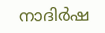നാദിര്‍ഷ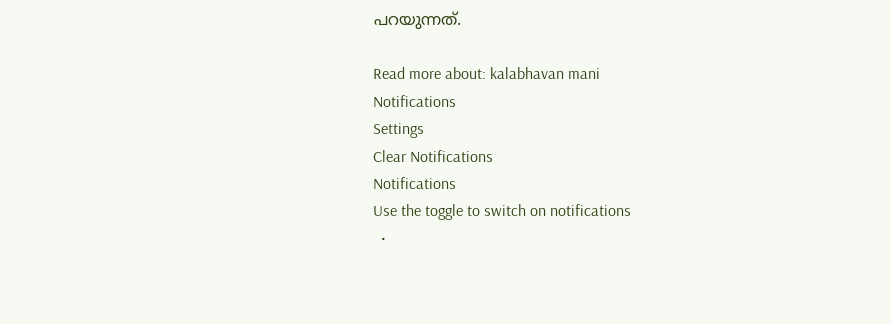പറയുന്നത്.

Read more about: kalabhavan mani
Notifications
Settings
Clear Notifications
Notifications
Use the toggle to switch on notifications
  •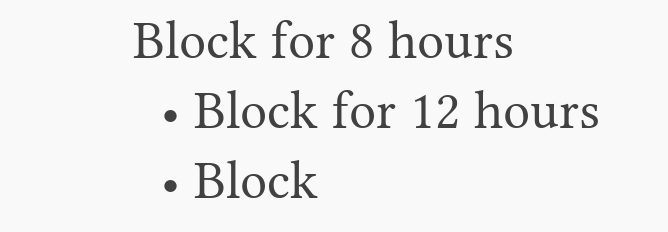Block for 8 hours
  • Block for 12 hours
  • Block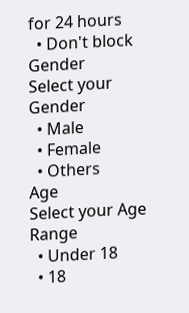for 24 hours
  • Don't block
Gender
Select your Gender
  • Male
  • Female
  • Others
Age
Select your Age Range
  • Under 18
  • 18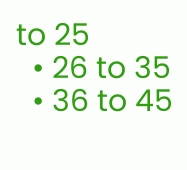to 25
  • 26 to 35
  • 36 to 45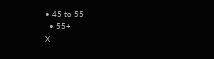• 45 to 55
  • 55+
X